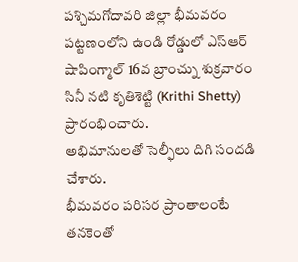పశ్చిమగోదావరి జిల్లా భీమవరం పట్టణంలోని ఉండి రోడ్డులో ఎస్ఆర్ షాపింగ్మాల్ 16వ బ్రాంచ్ను శుక్రవారం సినీ నటి కృతిశెట్టి (Krithi Shetty) ప్రారంభించారు.
అభిమానులతో సెల్ఫీలు దిగి సందడి చేశారు.
భీమవరం పరిసర ప్రాంతాలంటే తనకెంతో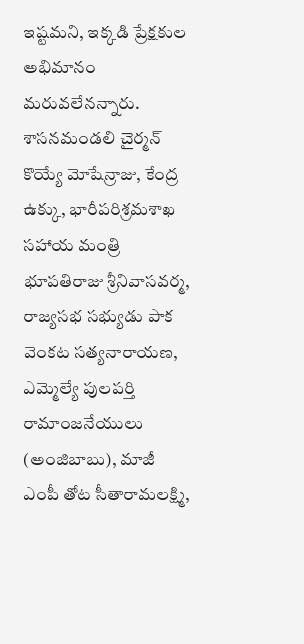ఇష్టమని, ఇక్కడి ప్రేక్షకుల అభిమానం మరువలేనన్నారు.
శాసనమండలి చైర్మన్ కొయ్యే మోషేన్రాజు, కేంద్ర ఉక్కు, భారీపరిశ్రమశాఖ సహాయ మంత్రి భూపతిరాజు శ్రీనివాసవర్మ, రాజ్యసభ సభ్యుడు పాక వెంకట సత్యనారాయణ, ఎమ్మెల్యే పులపర్తి రామాంజనేయులు (అంజిబాబు), మాజీ ఎంపీ తోట సీతారామలక్ష్మి,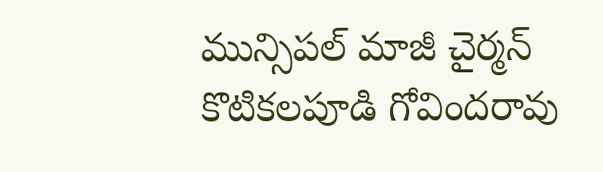మున్సిపల్ మాజీ చైర్మన్ కొటికలపూడి గోవిందరావు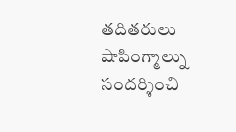తదితరులు షాపింగ్మాల్ను సందర్శించి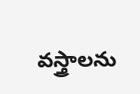వస్త్రాలను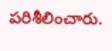పరిశీలించారు.